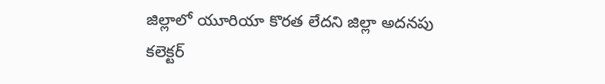జిల్లాలో యూరియా కొరత లేదని జిల్లా అదనపు కలెక్టర్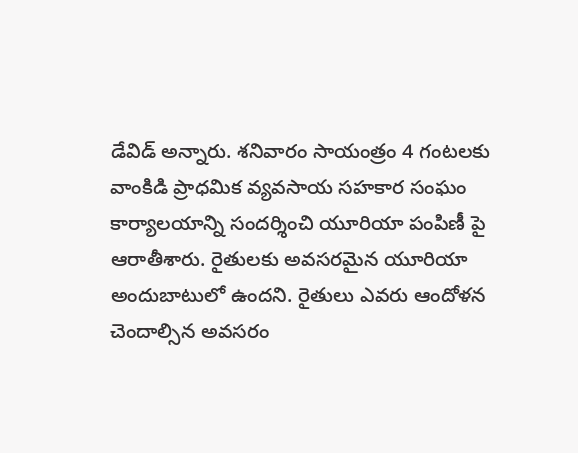డేవిడ్ అన్నారు. శనివారం సాయంత్రం 4 గంటలకు వాంకిడి ప్రాధమిక వ్యవసాయ సహకార సంఘం కార్యాలయాన్ని సందర్శించి యూరియా పంపిణీ పై ఆరాతీశారు. రైతులకు అవసరమైన యూరియా అందుబాటులో ఉందని. రైతులు ఎవరు ఆందోళన చెందాల్సిన అవసరం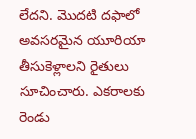లేదని. మొదటి దఫాలో అవసరమైన యూరియా తీసుకెళ్లాలని రైతులు సూచించారు. ఎకరాలకు రెండు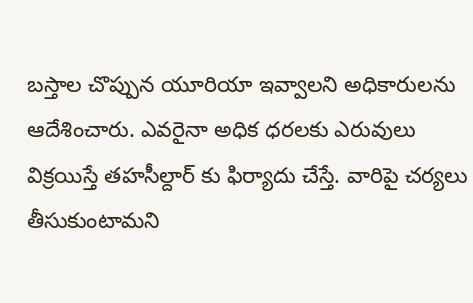బస్తాల చొప్పున యూరియా ఇవ్వాలని అధికారులను ఆదేశించారు. ఎవరైనా అధిక ధరలకు ఎరువులు విక్రయిస్తే తహసీల్దార్ కు ఫిర్యాదు చేస్తే. వారిపై చర్యలు తీసుకుంటామని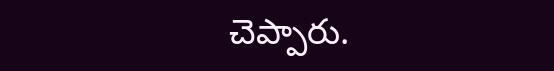చెప్పారు.